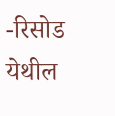-रिसोड येथील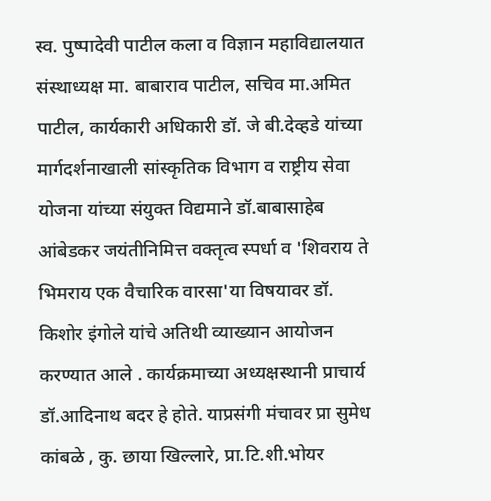स्व. पुष्पादेवी पाटील कला व विज्ञान महाविद्यालयात संस्थाध्यक्ष मा. बाबाराव पाटील, सचिव मा.अमित पाटील, कार्यकारी अधिकारी डॉ. जे बी.देव्हडे यांच्या मार्गदर्शनाखाली सांस्कृतिक विभाग व राष्ट्रीय सेवा योजना यांच्या संयुक्त विद्यमाने डॉ.बाबासाहेब आंबेडकर जयंतीनिमित्त वक्तृत्व स्पर्धा व 'शिवराय ते भिमराय एक वैचारिक वारसा'या विषयावर डॉ. किशोर इंगोले यांचे अतिथी व्याख्यान आयोजन करण्यात आले . कार्यक्रमाच्या अध्यक्षस्थानी प्राचार्य डॉ.आदिनाथ बदर हे होते. याप्रसंगी मंचावर प्रा सुमेध कांबळे , कु. छाया खिल्लारे, प्रा.टि.शी.भोयर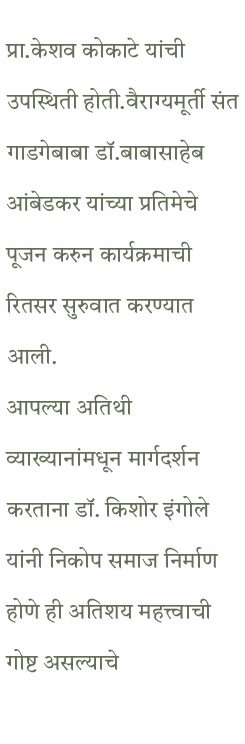प्रा.केशव कोकाटे यांची उपस्थिती होती.वैराग्यमूर्ती संत गाडगेबाबा डॉ.बाबासाहेब आंबेडकर यांच्या प्रतिमेचे पूजन करुन कार्यक्रमाची रितसर सुरुवात करण्यात आली.
आपल्या अतिथी व्याख्यानांमधून मार्गदर्शन करताना डॉ. किशोर इंगोले यांनी निकोप समाज निर्माण होणे ही अतिशय महत्त्वाची गोष्ट असल्याचे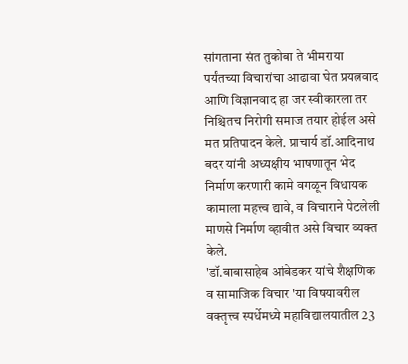सांगताना संत तुकोबा ते भीमराया पर्यंतच्या विचारांचा आढावा घेत प्रयत्नवाद आणि विज्ञानवाद हा जर स्वीकारला तर निश्चितच निरोगी समाज तयार होईल असे मत प्रतिपादन केले. प्राचार्य डॉ.आदिनाथ बदर यांनी अध्यक्षीय भाषणातून भेद निर्माण करणारी कामे वगळून विधायक कामाला महत्त्व द्यावे, व विचाराने पेटलेली माणसे निर्माण व्हावीत असे विचार व्यक्त केले.
'डॉ.बाबासाहेब आंबेडकर यांचे शैक्षणिक व सामाजिक विचार 'या विषयावरील वक्तृत्त्व स्पर्धेमध्ये महाविद्यालयातील 23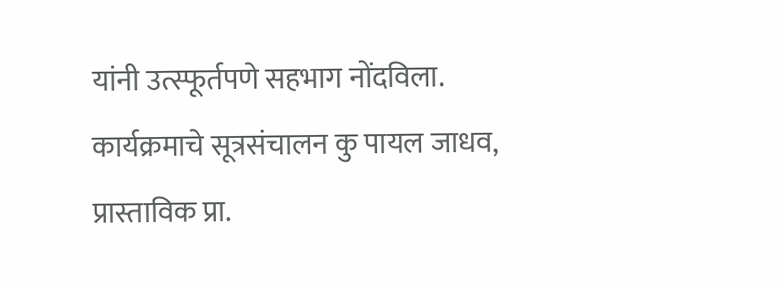यांनी उत्स्फूर्तपणे सहभाग नोंदविला. कार्यक्रमाचे सूत्रसंचालन कु पायल जाधव, प्रास्ताविक प्रा.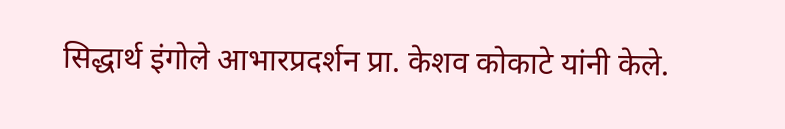सिद्धार्थ इंगोले आभारप्रदर्शन प्रा. केशव कोकाटे यांनी केले.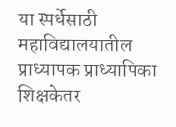या स्पर्धेसाठी महाविद्यालयातील प्राध्यापक प्राध्यापिका शिक्षकेतर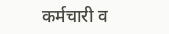कर्मचारी व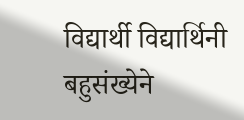विद्यार्थी विद्यार्थिनी बहुसंख्येने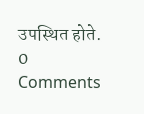उपस्थित होते.
0 Comments